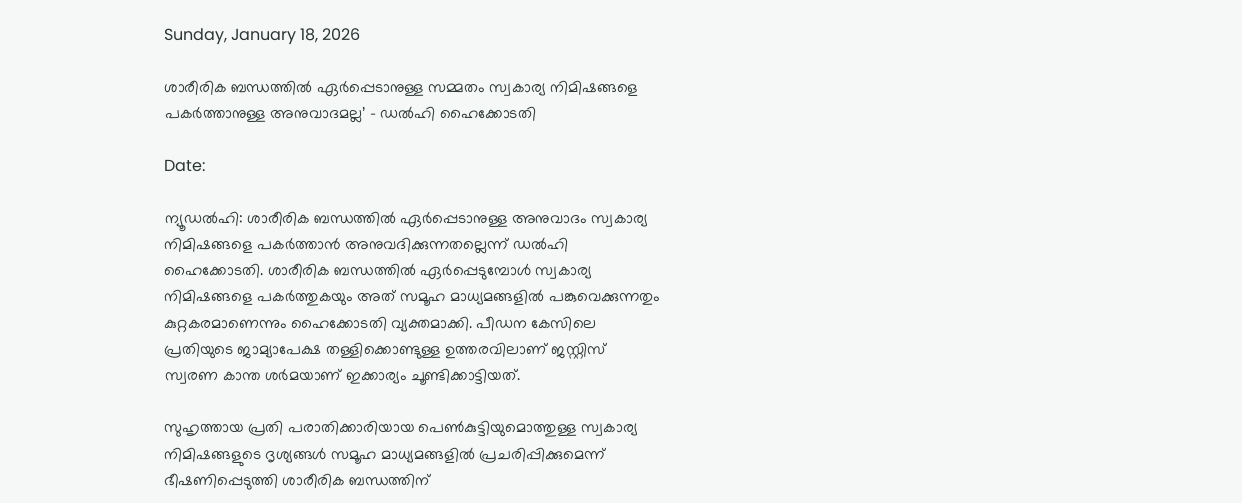Sunday, January 18, 2026

ശാരീരിക ബന്ധത്തിൽ ഏർപ്പെടാനുള്ള സമ്മതം സ്വകാര്യ നിമിഷങ്ങളെ പകർത്താനുള്ള അനുവാദമല്ല’ – ഡൽഹി ഹൈക്കോടതി

Date:

ന്യൂഡൽഹി: ശാരീരിക ബന്ധത്തിൽ ഏർപ്പെടാനുള്ള അനുവാദം സ്വകാര്യ നിമിഷങ്ങളെ പകർത്താൻ അനുവദിക്കുന്നതല്ലെന്ന് ഡൽഹി ഹൈക്കോടതി. ശാരീരിക ബന്ധത്തിൽ ഏർപ്പെടുമ്പോൾ സ്വകാര്യ നിമിഷങ്ങളെ പകർത്തുകയും അത് സമൂഹ മാധ്യമങ്ങളിൽ പങ്കുവെക്കുന്നതും കുറ്റകരമാണെന്നും ഹൈക്കോടതി വ്യക്തമാക്കി. പീഡന കേസിലെ പ്രതിയുടെ ജാമ്യാപേക്ഷ തള്ളിക്കൊണ്ടുള്ള ഉത്തരവിലാണ് ജസ്റ്റിസ് സ്വരണ കാന്ത ശർമയാണ് ഇക്കാര്യം ചൂണ്ടിക്കാട്ടിയത്.

സുഹൃത്തായ പ്രതി പരാതിക്കാരിയായ പെൺകുട്ടിയുമൊത്തുള്ള സ്വകാര്യ നിമിഷങ്ങളുടെ ദൃശ്യങ്ങൾ സമൂഹ മാധ്യമങ്ങളിൽ പ്രചരിപ്പിക്കുമെന്ന് ഭീഷണിപ്പെടുത്തി ശാരീരിക ബന്ധത്തിന്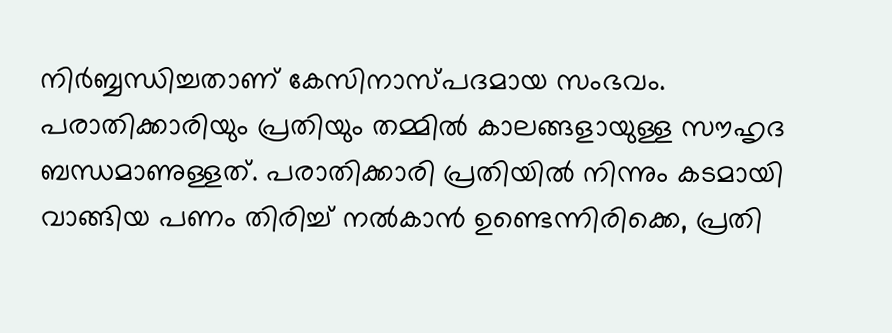നിർബ്ബന്ധിച്ചതാണ് കേസിനാസ്പദമായ സംഭവം. പരാതിക്കാരിയും പ്രതിയും തമ്മിൽ കാലങ്ങളായുള്ള സൗഹൃദ ബന്ധമാണുള്ളത്. പരാതിക്കാരി പ്രതിയിൽ നിന്നും കടമായി വാങ്ങിയ പണം തിരിച്ച് നൽകാൻ ഉണ്ടെന്നിരിക്കെ, പ്രതി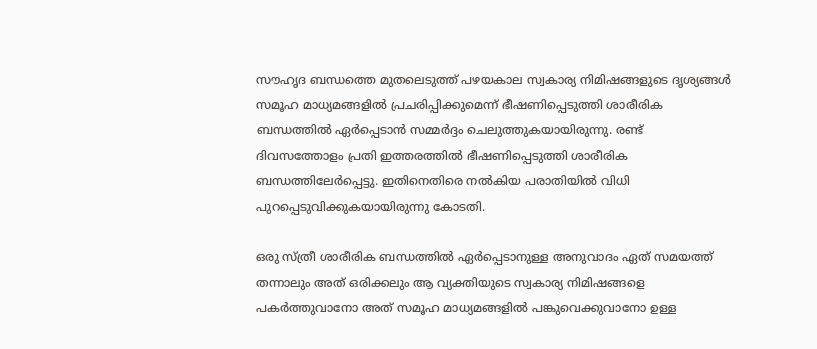സൗഹൃദ ബന്ധത്തെ മുതലെടുത്ത് പഴയകാല സ്വകാര്യ നിമിഷങ്ങളുടെ ദൃശ്യങ്ങൾ സമൂഹ മാധ്യമങ്ങളിൽ പ്രചരിപ്പിക്കുമെന്ന് ഭീഷണിപ്പെടുത്തി ശാരീരിക ബന്ധത്തിൽ ഏർപ്പെടാൻ സമ്മർദ്ദം ചെലുത്തുകയായിരുന്നു. രണ്ട് ദിവസത്തോളം പ്രതി ഇത്തരത്തിൽ ഭീഷണിപ്പെടുത്തി ശാരീരിക ബന്ധത്തിലേർപ്പെട്ടു. ഇതിനെതിരെ നൽകിയ പരാതിയിൽ വിധി പുറപ്പെടുവിക്കുകയായിരുന്നു കോടതി.

ഒരു സ്ത്രീ ശാരീരിക ബന്ധത്തിൽ ഏർപ്പെടാനുള്ള അനുവാദം ഏത് സമയത്ത് തന്നാലും അത് ഒരിക്കലും ആ വ്യക്തിയുടെ സ്വകാര്യ നിമിഷങ്ങളെ പകർത്തുവാനോ അത് സമൂഹ മാധ്യമങ്ങളിൽ പങ്കുവെക്കുവാനോ ഉള്ള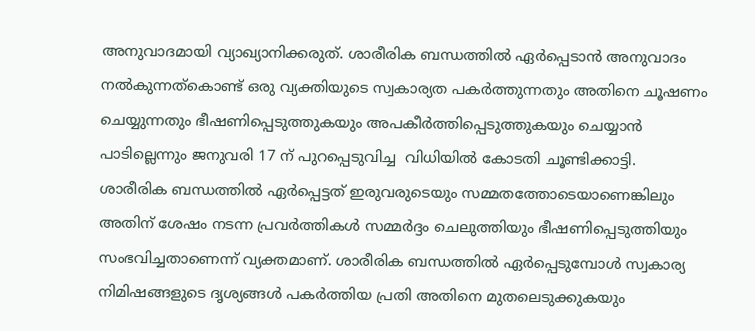അനുവാദമായി വ്യാഖ്യാനിക്കരുത്. ശാരീരിക ബന്ധത്തിൽ ഏർപ്പെടാൻ അനുവാദം നൽകുന്നത്കൊണ്ട് ഒരു വ്യക്തിയുടെ സ്വകാര്യത പകർത്തുന്നതും അതിനെ ചൂഷണം ചെയ്യുന്നതും ഭീഷണിപ്പെടുത്തുകയും അപകീർത്തിപ്പെടുത്തുകയും ചെയ്യാൻ പാടില്ലെന്നും ജനുവരി 17 ന് പുറപ്പെടുവിച്ച  വിധിയിൽ കോടതി ചൂണ്ടിക്കാട്ടി.
ശാരീരിക ബന്ധത്തിൽ ഏർപ്പെട്ടത് ഇരുവരുടെയും സമ്മതത്തോടെയാണെങ്കിലും അതിന് ശേഷം നടന്ന പ്രവർത്തികൾ സമ്മർദ്ദം ചെലുത്തിയും ഭീഷണിപ്പെടുത്തിയും സംഭവിച്ചതാണെന്ന് വ്യക്തമാണ്. ശാരീരിക ബന്ധത്തിൽ ഏർപ്പെടുമ്പോൾ സ്വകാര്യ നിമിഷങ്ങളുടെ ദൃശ്യങ്ങൾ പകർത്തിയ പ്രതി അതിനെ മുതലെടുക്കുകയും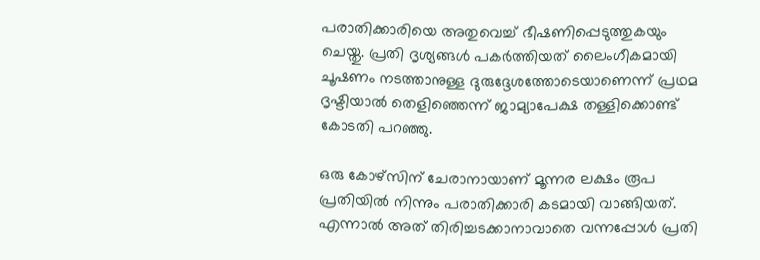പരാതിക്കാരിയെ അതുവെച്ച് ഭീഷണിപ്പെടുത്തുകയും ചെയ്തു. പ്രതി ദൃശ്യങ്ങൾ പകർത്തിയത് ലൈംഗീകമായി ചൂഷണം നടത്താനുള്ള ദുരുദ്ദേശത്തോടെയാണെന്ന് പ്രഥമ ദൃഷ്ടിയാൽ തെളിഞ്ഞെന്ന് ജാമ്യാപേക്ഷ തള്ളിക്കൊണ്ട് കോടതി പറഞ്ഞു.

ഒരു കോഴ്‌സിന് ചേരാനായാണ് മൂന്നര ലക്ഷം രൂപ പ്രതിയിൽ നിന്നും പരാതിക്കാരി കടമായി വാങ്ങിയത്. എന്നാൽ അത് തിരിച്ചടക്കാനാവാതെ വന്നപ്പോൾ പ്രതി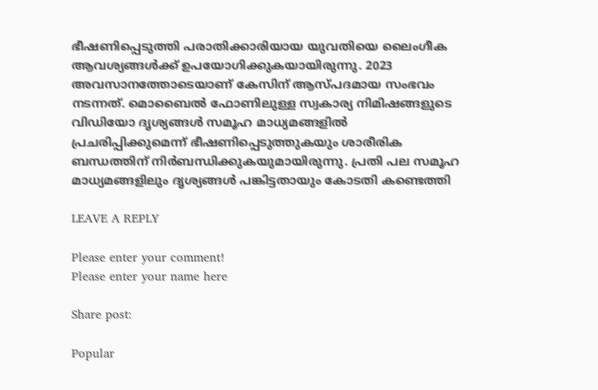ഭീഷണിപ്പെടുത്തി പരാതിക്കാരിയായ യുവതിയെ ലൈംഗീക ആവശ്യങ്ങൾക്ക് ഉപയോഗിക്കുകയായിരുന്നു. 2023 അവസാനത്തോടെയാണ് കേസിന് ആസ്പദമായ സംഭവം നടന്നത്. മൊബൈൽ ഫോണിലുള്ള സ്വകാര്യ നിമിഷങ്ങളുടെ വിഡിയോ ദൃശ്യങ്ങൾ സമൂഹ മാധ്യമങ്ങളിൽ പ്രചരിപ്പിക്കുമെന്ന് ഭീഷണിപ്പെടുത്തുകയും ശാരീരിക ബന്ധത്തിന് നിർബന്ധിക്കുകയുമായിരുന്നു. പ്രതി പല സമൂഹ മാധ്യമങ്ങളിലും ദൃശ്യങ്ങൾ പങ്കിട്ടതായും കോടതി കണ്ടെത്തി

LEAVE A REPLY

Please enter your comment!
Please enter your name here

Share post:

Popular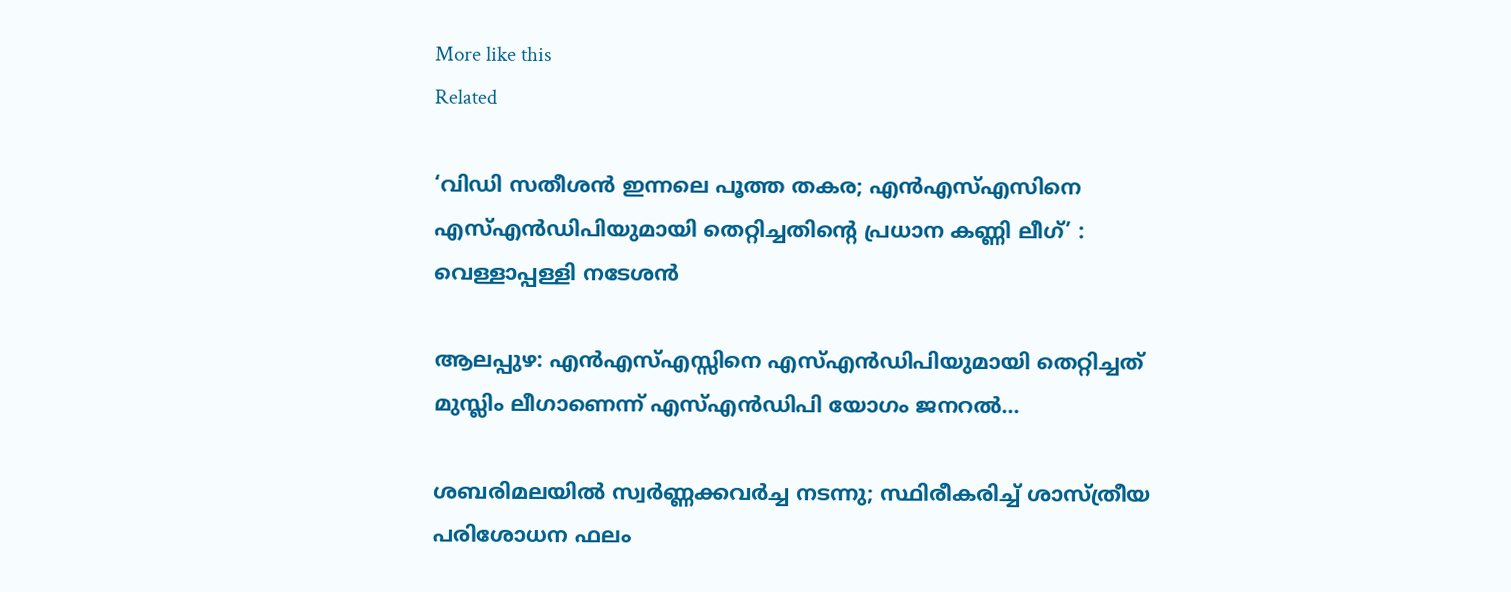More like this
Related

‘വിഡി സതീശന്‍ ഇന്നലെ പൂത്ത തകര; എന്‍എസ്എസിനെ എസ്എന്‍ഡിപിയുമായി തെറ്റിച്ചതിന്റെ പ്രധാന കണ്ണി ലീഗ്’ : വെള്ളാപ്പള്ളി നടേശന്‍

ആലപ്പുഴ: എൻഎസ്എസ്സിനെ എസ്എൻഡിപിയുമായി തെറ്റിച്ചത് മുസ്ലിം ലീഗാണെന്ന് എസ്എൻഡിപി യോഗം ജനറൽ...

ശബരിമലയിൽ സ്വർണ്ണക്കവർച്ച നടന്നു; സ്ഥിരീകരിച്ച് ശാസ്‌ത്രീയ പരിശോധന ഫലം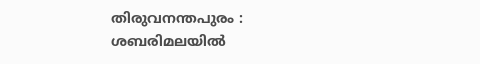തിരുവനന്തപുരം : ശബരിമലയിൽ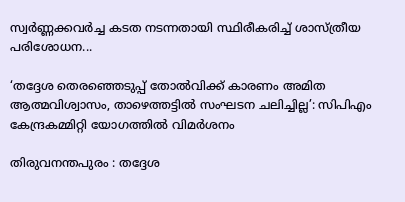സ്വർണ്ണക്കവർച്ച കടത നടന്നതായി സ്ഥിരീകരിച്ച് ശാസ്‌ത്രീയ പരിശോധന...

‘തദ്ദേശ തെരഞ്ഞെടുപ്പ് തോല്‍വിക്ക് കാരണം അമിത ആത്മവിശ്വാസം, താഴെത്തട്ടില്‍ സംഘടന ചലിച്ചില്ല’: സിപിഎം കേന്ദ്രകമ്മിറ്റി യോഗത്തിൽ വിമർശനം

തിരുവനന്തപുരം : തദ്ദേശ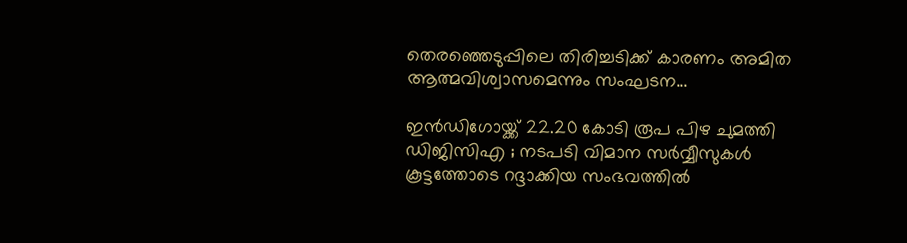തെരഞ്ഞെടുപ്പിലെ തിരിച്ചടിക്ക് കാരണം അമിത ആത്മവിശ്വാസമെന്നും സംഘടന...

ഇൻഡിഗോയ്ക്ക് 22.20 കോടി രൂപ പിഴ ചുമത്തി ഡിജിസിഎ ; നടപടി വിമാന സർവ്വീസുകൾ കൂട്ടത്തോടെ റദ്ദാക്കിയ സംഭവത്തിൽ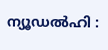ന്യൂഡൽഹി :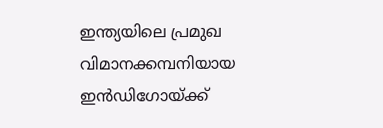ഇന്ത്യയിലെ പ്രമുഖ വിമാനക്കമ്പനിയായ ഇൻഡിഗോയ്ക്ക്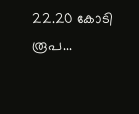22.20 കോടി രൂപ...